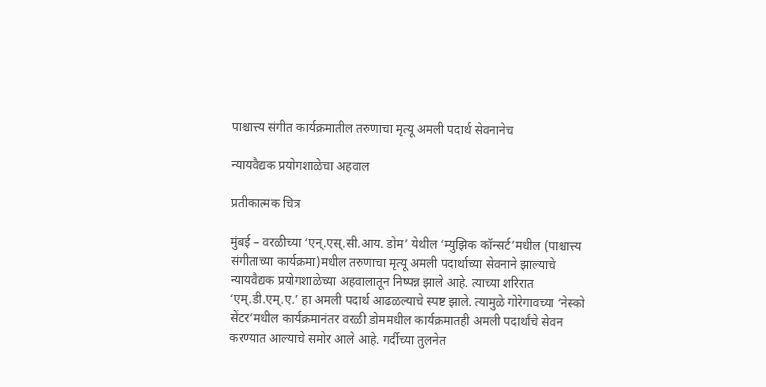पाश्चात्त्य संगीत कार्यक्रमातील तरुणाचा मृत्यू अमली पदार्थ सेवनानेच

न्यायवैद्यक प्रयोगशाळेचा अहवाल

प्रतीकात्मक चित्र

मुंबई – वरळीच्या ‘एन्.एस्.सी.आय. डोम’ येथील ‘म्युझिक कॉन्सर्ट’मधील (पाश्चात्त्य संगीताच्या कार्यक्रमा)मधील तरुणाचा मृत्यू अमली पदार्थाच्या सेवनाने झाल्याचे न्यायवैद्यक प्रयोगशाळेच्या अहवालातून निष्पन्न झाले आहे. त्याच्या शरिरात ‘एम्.डी.एम्.ए.’ हा अमली पदार्थ आढळल्याचे स्पष्ट झाले. त्यामुळे गोरेगावच्या ‘नेस्को सेंटर’मधील कार्यक्रमानंतर वरळी डोममधील कार्यक्रमातही अमली पदार्थांचे सेवन करण्यात आल्याचे समोर आले आहे. गर्दीच्या तुलनेत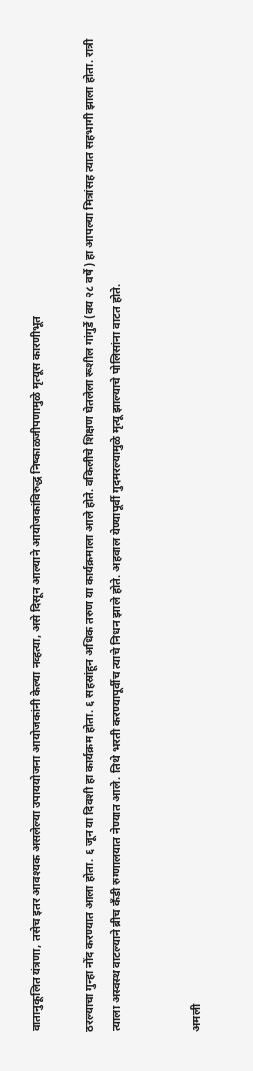वातानुकूलित यंत्रणा, तसेच इतर आवश्यक असलेल्या उपाययोजना आयोजकांनी केल्या नव्हत्या, असे दिसून आल्याने आयोजकांविरुद्ध निष्काळजीपणामुळे मृत्यूस कारणीभूत

ठरल्याचा गुन्हा नोंद करण्यात आला होता. ६ जून या दिवशी हा कार्यक्रम होता. ६ सहस्रांहून अधिक तरुण या कार्यक्रमाला आले होते. वकिलीचे शिक्षण घेतलेला रूशील गांगुर्डे (वय २८ वर्षे) हा आपल्या मित्रांसह त्यात सहभागी झाला होता. रात्री त्याला अस्वस्थ वाटल्याने ब्रीच कँडी रुग्णालयात नेण्यात आले. तिथे भरती करण्यापूर्वीच त्याचे निधन झाले होते. अहवाल येण्यापूर्वी गुदमरल्यामुळे मृत्यू झाल्याचे पोलिसांना वाटत होते.


अमली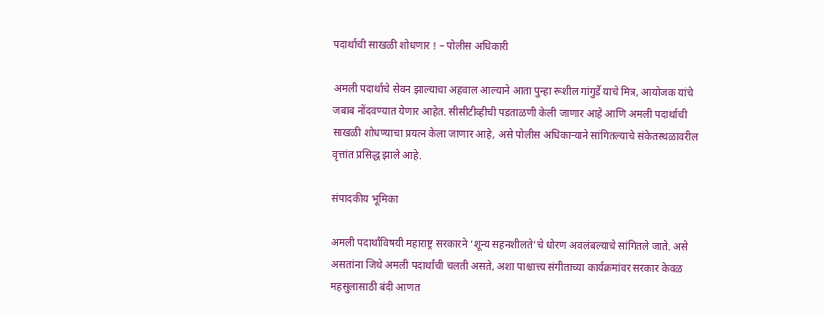पदार्थाची साखळी शोधणार ! – पोलीस अधिकारी

अमली पदार्थाचे सेवन झाल्याचा अहवाल आल्याने आता पुन्हा रूशील गांगुर्डे याचे मित्र, आयोजक यांचे जबाब नोंदवण्यात येणार आहेत. सीसीटीव्हीची पडताळणी केली जाणार आहे आणि अमली पदार्थाची साखळी शोधण्याचा प्रयत्न केला जाणार आहे, असे पोलीस अधिकार्‍याने सांगितल्याचे संकेतस्थळावरील वृत्तांत प्रसिद्ध झाले आहे.

संपादकीय भूमिका

अमली पदार्थांविषयी महाराष्ट्र सरकारने ‘शून्य सहनशीलते’चे धोरण अवलंबल्याचे सांगितले जाते. असे असतांना जिथे अमली पदार्थांची चलती असते, अशा पाश्चात्त्य संगीताच्या कार्यक्रमांवर सरकार केवळ महसुलासाठी बंदी आणत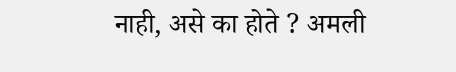नाही, असे का होते ? अमली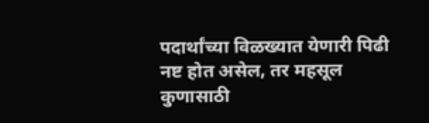पदार्थांच्या विळख्यात येणारी पिढी नष्ट होत असेल, तर महसूल कुणासाठी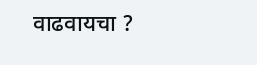वाढवायचा ?